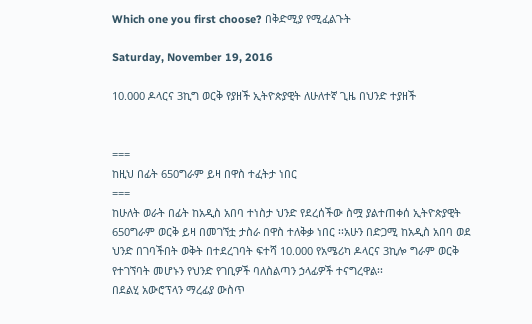Which one you first choose? በቅድሚያ የሚፈልጉት

Saturday, November 19, 2016

10.000 ዶላርና 3ኪግ ወርቅ የያዘች ኢትዮጵያዊት ለሁለተኛ ጊዜ በህንድ ተያዘች


===
ከዚህ በፊት 650ግራም ይዛ በዋስ ተፈትታ ነበር
===
ከሁለት ወራት በፊት ከአዲስ አበባ ተነስታ ህንድ የደረሰችው ስሟ ያልተጠቀሰ ኢትዮጵያዊት 650ግራም ወርቅ ይዛ በመገኘቷ ታስራ በዋስ ተለቅቃ ነበር ፡፡አሁን በድጋሚ ከአዲስ አበባ ወደ ህንድ በገባችበት ወቅት በተደረገባት ፍተሻ 10.000 የአሜሪካ ዶላርና 3ኪሎ ግራም ወርቅ የተገኘባት መሆኑን የህንድ የገቢዎች ባለስልጣን ኃላፊዎች ተናግረዋል፡፡
በደልሂ አውሮፕላን ማረፊያ ውስጥ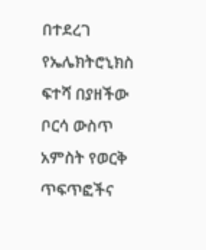በተደረገ የኤሌክትሮኒክስ ፍተሻ በያዘችው ቦርሳ ውስጥ አምስት የወርቅ ጥፍጥፎችና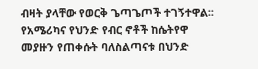ብዛት ያላቸው የወርቅ ጌጣጌጦች ተገኝተዋል፡፡
የአሜሪካና የህንድ የብር ኖቶች ከሴትየዋ መያዙን የጠቀሱት ባለስልጣናቱ በህንድ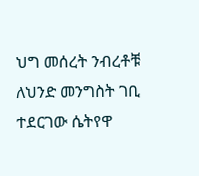ህግ መሰረት ንብረቶቹ ለህንድ መንግስት ገቢ ተደርገው ሴትየዋ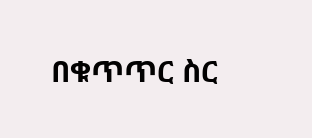በቁጥጥር ስር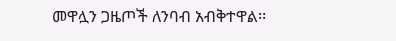መዋሏን ጋዜጦች ለንባብ አብቅተዋል፡፡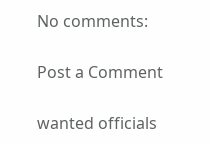No comments:

Post a Comment

wanted officials